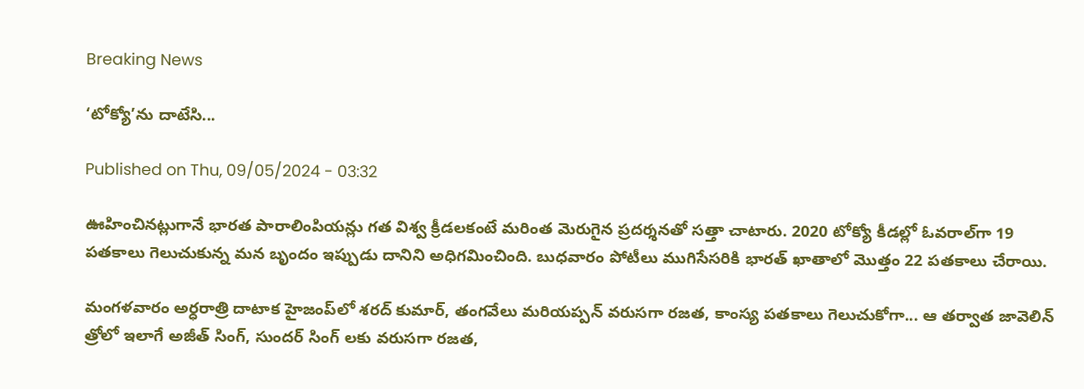Breaking News

‘టోక్యో’ను దాటేసి...

Published on Thu, 09/05/2024 - 03:32

ఊహించినట్లుగానే భారత పారాలింపియన్లు గత విశ్వ క్రీడలకంటే మరింత మెరుగైన ప్రదర్శనతో సత్తా చాటారు. 2020 టోక్యో కీడల్లో ఓవరాల్‌గా 19 పతకాలు గెలుచుకున్న మన బృందం ఇప్పుడు దానిని అధిగమించింది. బుధవారం పోటీలు ముగిసేసరికి భారత్‌ ఖాతాలో మొత్తం 22 పతకాలు చేరాయి.

మంగళవారం అర్ధరాత్రి దాటాక హైజంప్‌లో శరద్‌ కుమార్, తంగవేలు మరియప్పన్‌ వరుసగా రజత, కాంస్య పతకాలు గెలుచుకోగా... ఆ తర్వాత జావెలిన్‌ త్రోలో ఇలాగే అజీత్‌ సింగ్, సుందర్‌ సింగ్‌ లకు వరుసగా రజత,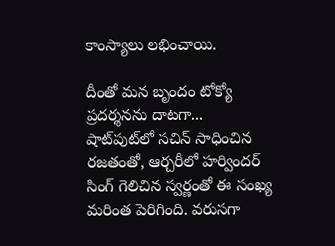కాంస్యాలు లభించాయి.

దీంతో మన బృందం టోక్యో ప్రదర్శనను దాటగా... షాట్‌పుట్‌లో సచిన్‌ సాధించిన రజతంతో, ఆర్చరీలో హర్విందర్‌ సింగ్‌ గెలిచిన స్వర్ణంతో ఈ సంఖ్య మరింత పెరిగింది. వరుసగా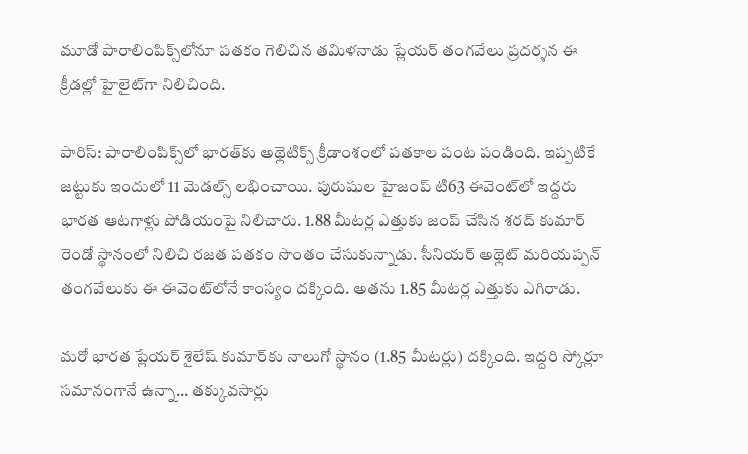మూడో పారాలింపిక్స్‌లోనూ పతకం గెలిచిన తమిళనాడు ప్లేయర్‌ తంగవేలు ప్రదర్శన ఈ క్రీడల్లో హైలైట్‌గా నిలిచింది.

పారిస్‌: పారాలింపిక్స్‌లో భారత్‌కు అథ్లెటిక్స్‌ క్రీడాంశంలో పతకాల పంట పండింది. ఇప్పటికే జట్టుకు ఇందులో 11 మెడల్స్‌ లభించాయి. పురుషుల హైజంప్‌ టి63 ఈవెంట్‌లో ఇద్దరు భారత ఆటగాళ్లు పోడియంపై నిలిచారు. 1.88 మీటర్ల ఎత్తుకు జంప్‌ చేసిన శరద్‌ కుమార్‌ రెండో స్థానంలో నిలిచి రజత పతకం సొంతం చేసుకున్నాడు. సీనియర్‌ అథ్లెట్‌ మరియప్పన్‌ తంగవేలుకు ఈ ఈవెంట్‌లోనే కాంస్యం దక్కింది. అతను 1.85 మీటర్ల ఎత్తుకు ఎగిరాడు.

మరో భారత ప్లేయర్‌ శైలేష్‌ కుమార్‌కు నాలుగో స్థానం (1.85 మీటర్లు) దక్కింది. ఇద్దరి స్కోర్లూ సమానంగానే ఉన్నా... తక్కువసార్లు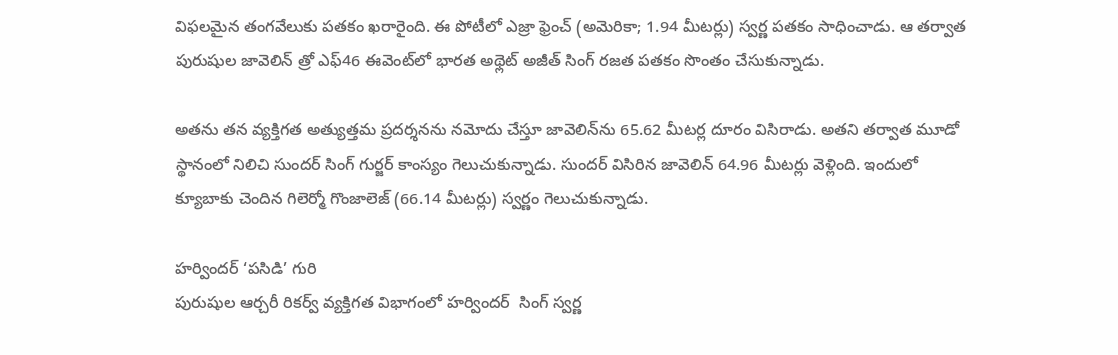విఫలమైన తంగవేలుకు పతకం ఖరారైంది. ఈ పోటీలో ఎజ్రా ఫ్రెంచ్‌ (అమెరికా; 1.94 మీటర్లు) స్వర్ణ పతకం సాధించాడు. ఆ తర్వాత పురుషుల జావెలిన్‌ త్రో ఎఫ్‌46 ఈవెంట్‌లో భారత అథ్లెట్‌ అజీత్‌ సింగ్‌ రజత పతకం సొంతం చేసుకున్నాడు.

అతను తన వ్యక్తిగత అత్యుత్తమ ప్రదర్శనను నమోదు చేస్తూ జావెలిన్‌ను 65.62 మీటర్ల దూరం విసిరాడు. అతని తర్వాత మూడో స్థానంలో నిలిచి సుందర్‌ సింగ్‌ గుర్జర్‌ కాంస్యం గెలుచుకున్నాడు. సుందర్‌ విసిరిన జావెలిన్‌ 64.96 మీటర్లు వెళ్లింది. ఇందులో క్యూబాకు చెందిన గిలెర్మో గొంజాలెజ్‌ (66.14 మీటర్లు) స్వర్ణం గెలుచుకున్నాడు.

హర్విందర్‌ ‘పసిడి’ గురి
పురుషుల ఆర్చరీ రికర్వ్‌ వ్యక్తిగత విభాగంలో హర్విందర్‌  సింగ్‌ స్వర్ణ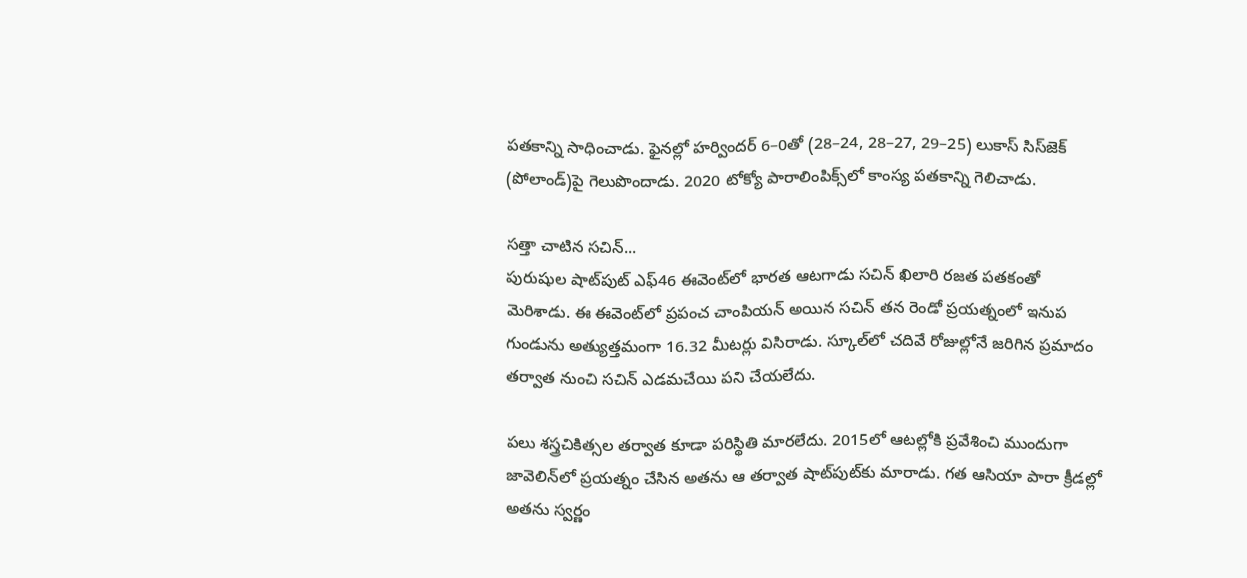పతకాన్ని సాధించాడు. ఫైనల్లో హర్విందర్‌ 6–0తో (28–24, 28–27, 29–25) లుకాస్‌ సిస్‌జెక్‌ (పోలాండ్‌)పై గెలుపొందాడు. 2020 టోక్యో పారాలింపిక్స్‌లో కాంస్య పతకాన్ని గెలిచాడు.

సత్తా చాటిన సచిన్‌...
పురుషుల షాట్‌పుట్‌ ఎఫ్‌46 ఈవెంట్‌లో భారత ఆటగాడు సచిన్‌ ఖిలారి రజత పతకంతో మెరిశాడు. ఈ ఈవెంట్‌లో ప్రపంచ చాంపియన్‌ అయిన సచిన్‌ తన రెండో ప్రయత్నంలో ఇనుప గుండును అత్యుత్తమంగా 16.32 మీటర్లు విసిరాడు. స్కూల్‌లో చదివే రోజుల్లోనే జరిగిన ప్రమాదం తర్వాత నుంచి సచిన్‌ ఎడమచేయి పని చేయలేదు.

పలు శస్త్రచికిత్సల తర్వాత కూడా పరిస్థితి మారలేదు. 2015లో ఆటల్లోకి ప్రవేశించి ముందుగా జావెలిన్‌లో ప్రయత్నం చేసిన అతను ఆ తర్వాత షాట్‌పుట్‌కు మారాడు. గత ఆసియా పారా క్రీడల్లో అతను స్వర్ణం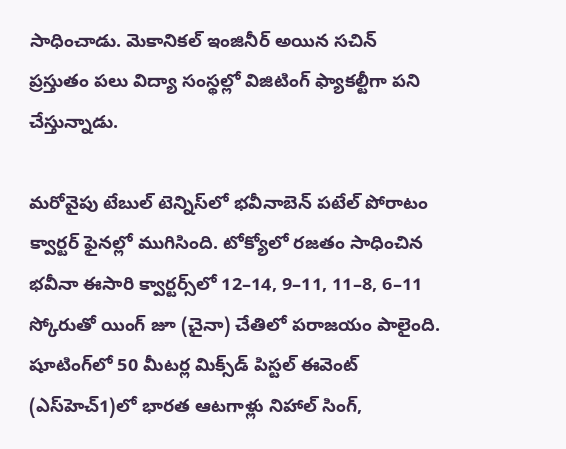సాధించాడు. మెకానికల్‌ ఇంజినీర్‌ అయిన సచిన్‌ ప్రస్తుతం పలు విద్యా సంస్థల్లో విజిటింగ్‌ ఫ్యాకల్టీగా పని చేస్తున్నాడు.

మరోవైపు టేబుల్‌ టెన్నిస్‌లో భవీనాబెన్‌ పటేల్‌ పోరాటం క్వార్టర్‌ ఫైనల్లో ముగిసింది. టోక్యోలో రజతం సాధించిన భవీనా ఈసారి క్వార్టర్స్‌లో 12–14, 9–11, 11–8, 6–11 స్కోరుతో యింగ్‌ జూ (చైనా) చేతిలో పరాజయం పాలైంది. షూటింగ్‌లో 50 మీటర్ల మిక్స్‌డ్‌ పిస్టల్‌ ఈవెంట్‌ (ఎస్‌హెచ్‌1)లో భారత ఆటగాళ్లు నిహాల్‌ సింగ్,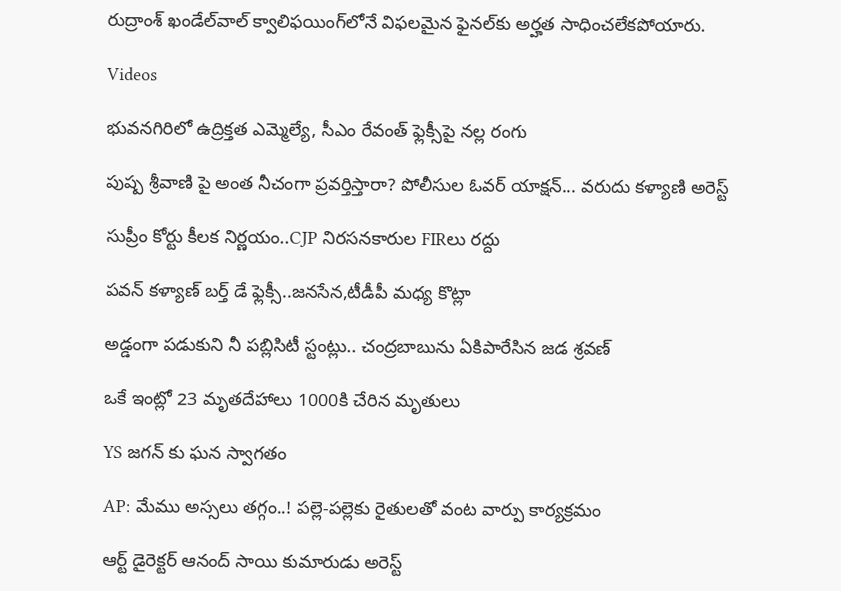రుద్రాంశ్‌ ఖండేల్‌వాల్‌ క్వాలిఫయింగ్‌లోనే విఫలమైన ఫైనల్‌కు అర్హత సాధించలేకపోయారు.

Videos

భువనగిరిలో ఉద్రిక్తత ఎమ్మెల్యే, సీఎం రేవంత్ ఫ్లెక్సీపై నల్ల రంగు

పుష్ప శ్రీవాణి పై అంత నీచంగా ప్రవర్తిస్తారా? పోలీసుల ఓవర్ యాక్షన్... వరుదు కళ్యాణి అరెస్ట్

సుప్రీం కోర్టు కీలక నిర్ణయం..CJP నిరసనకారుల FIRలు రద్దు

పవన్ కళ్యాణ్ బర్త్ డే ఫ్లెక్సీ..జనసేన,టీడీపీ మధ్య కొట్లా

అడ్డంగా పడుకుని నీ పబ్లిసిటీ స్టంట్లు.. చంద్రబాబును ఏకిపారేసిన జడ శ్రవణ్

ఒకే ఇంట్లో 23 మృతదేహాలు 1000కి చేరిన మృతులు

YS జగన్ కు ఘన స్వాగతం

AP: మేము అస్సలు తగ్గం..! పల్లె-పల్లెకు రైతులతో వంట వార్పు కార్యక్రమం

ఆర్ట్ డైరెక్టర్ ఆనంద్ సాయి కుమారుడు అరెస్ట్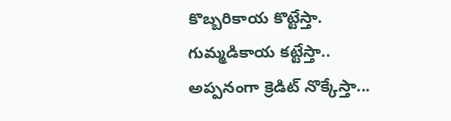కొబ్బరికాయ కొట్టేస్తా. గుమ్మడికాయ కట్టేస్తా.. అప్పనంగా క్రెడిట్ నొక్కేస్తా...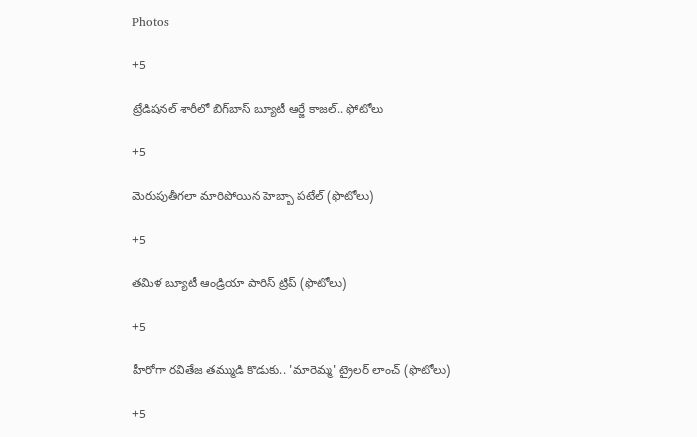Photos

+5

ట్రేడిషనల్ శారీలో బిగ్‌బాస్‌ బ్యూటీ ఆర్జే కాజల్.. ఫోటోలు

+5

మెరుపుతీగలా మారిపోయిన హెబ్బా పటేల్ (ఫొటోలు)

+5

తమిళ బ్యూటీ ఆండ్రియా పారిస్ ట్రిప్ (ఫొటోలు)

+5

హీరోగా రవితేజ తమ్ముడి కొడుకు.. 'మారెమ్మ' ట్రైలర్ లాంచ్ (ఫొటోలు)

+5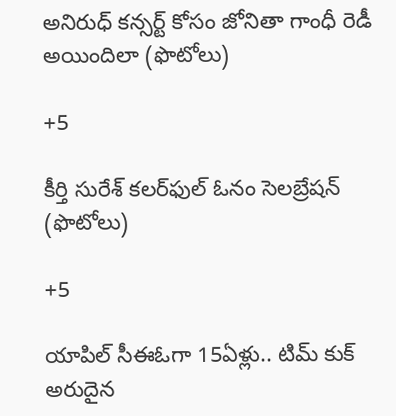అనిరుధ్ కన్సర్ట్ కోసం జోనితా గాంధీ రెడీ అయిందిలా (ఫొటోలు)

+5

కీర్తి సురేశ్ కలర్‌ఫుల్ ఓనం సెలబ్రేషన్ (ఫొటోలు)

+5

యాపిల్ సీఈఓగా 15ఏళ్లు.. టిమ్ కుక్ అరుదైన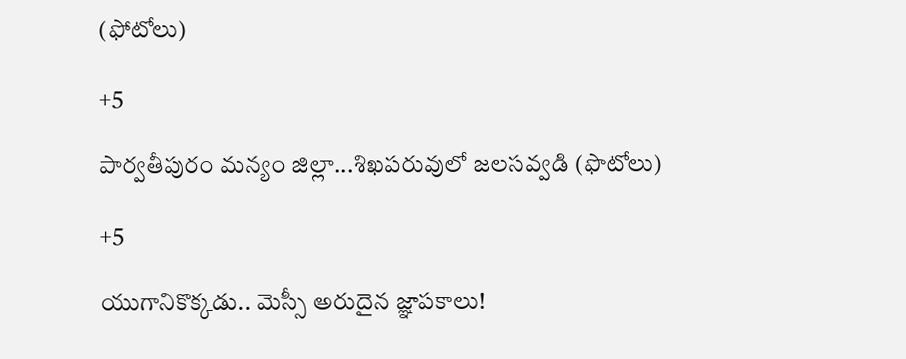(ఫోటోలు)

+5

పార్వతీపురం మన్యం జిల్లా...శిఖపరువులో జలసవ్వడి (ఫొటోలు)

+5

యుగానికొక్కడు.. మెస్సీ అరుదైన జ్ఞాపకాలు!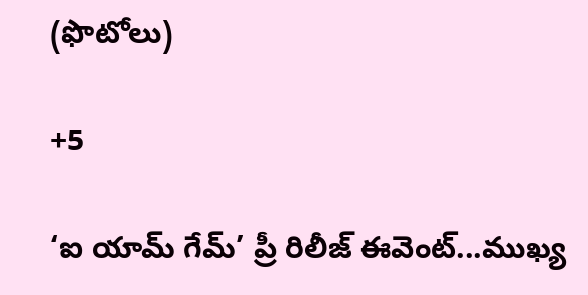(ఫొటోలు)

+5

‘ఐ యామ్‌ గేమ్‌’ ప్రీ రిలీజ్‌ ఈవెంట్‌...ముఖ్య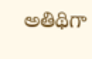అతిథిగా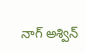నాగ్‌ అశ్విన్‌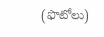(ఫొటోలు)